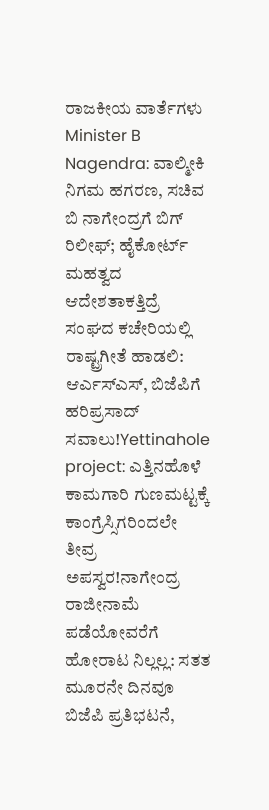ರಾಜಕೀಯ ವಾರ್ತೆಗಳು
Minister B Nagendra: ವಾಲ್ಮೀಕಿ ನಿಗಮ ಹಗರಣ, ಸಚಿವ ಬಿ ನಾಗೇಂದ್ರಗೆ ಬಿಗ್ ರಿಲೀಫ್; ಹೈಕೋರ್ಟ್ ಮಹತ್ವದ ಆದೇಶತಾಕತ್ತಿದ್ರೆ ಸಂಘದ ಕಚೇರಿಯಲ್ಲಿ ರಾಷ್ಟ್ರಗೀತೆ ಹಾಡಲಿ: ಆರ್ಎಸ್ಎಸ್, ಬಿಜೆಪಿಗೆ ಹರಿಪ್ರಸಾದ್ ಸವಾಲು!Yettinahole project: ಎತ್ತಿನಹೊಳೆ ಕಾಮಗಾರಿ ಗುಣಮಟ್ಟಕ್ಕೆ ಕಾಂಗ್ರೆಸ್ಸಿಗರಿಂದಲೇ ತೀವ್ರ ಅಪಸ್ವರ!ನಾಗೇಂದ್ರ ರಾಜೀನಾಮೆ ಪಡೆಯೋವರೆಗೆ ಹೋರಾಟ ನಿಲ್ಲಲ್ಲ: ಸತತ ಮೂರನೇ ದಿನವೂ ಬಿಜೆಪಿ ಪ್ರತಿಭಟನೆ,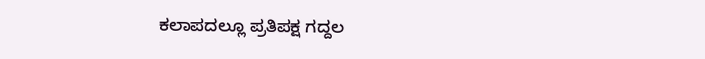ಕಲಾಪದಲ್ಲೂ ಪ್ರತಿಪಕ್ಷ ಗದ್ದಲ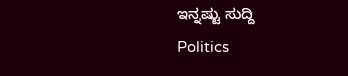ಇನ್ನಷ್ಟು ಸುದ್ದಿ
Politics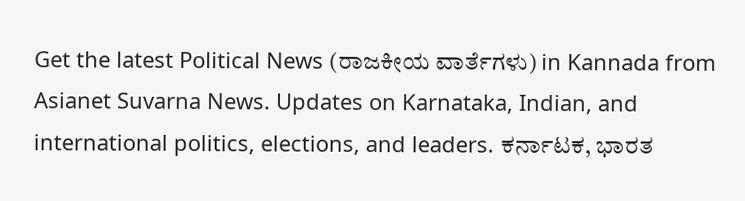Get the latest Political News (ರಾಜಕೀಯ ವಾರ್ತೆಗಳು) in Kannada from Asianet Suvarna News. Updates on Karnataka, Indian, and international politics, elections, and leaders. ಕರ್ನಾಟಕ, ಭಾರತ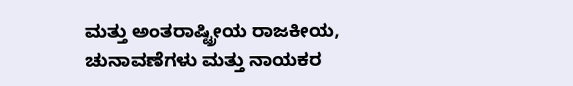ಮತ್ತು ಅಂತರಾಷ್ಟ್ರೀಯ ರಾಜಕೀಯ, ಚುನಾವಣೆಗಳು ಮತ್ತು ನಾಯಕರ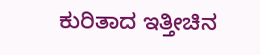ಕುರಿತಾದ ಇತ್ತೀಚಿನ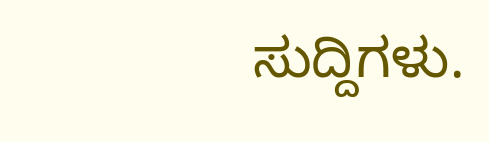ಸುದ್ದಿಗಳು.